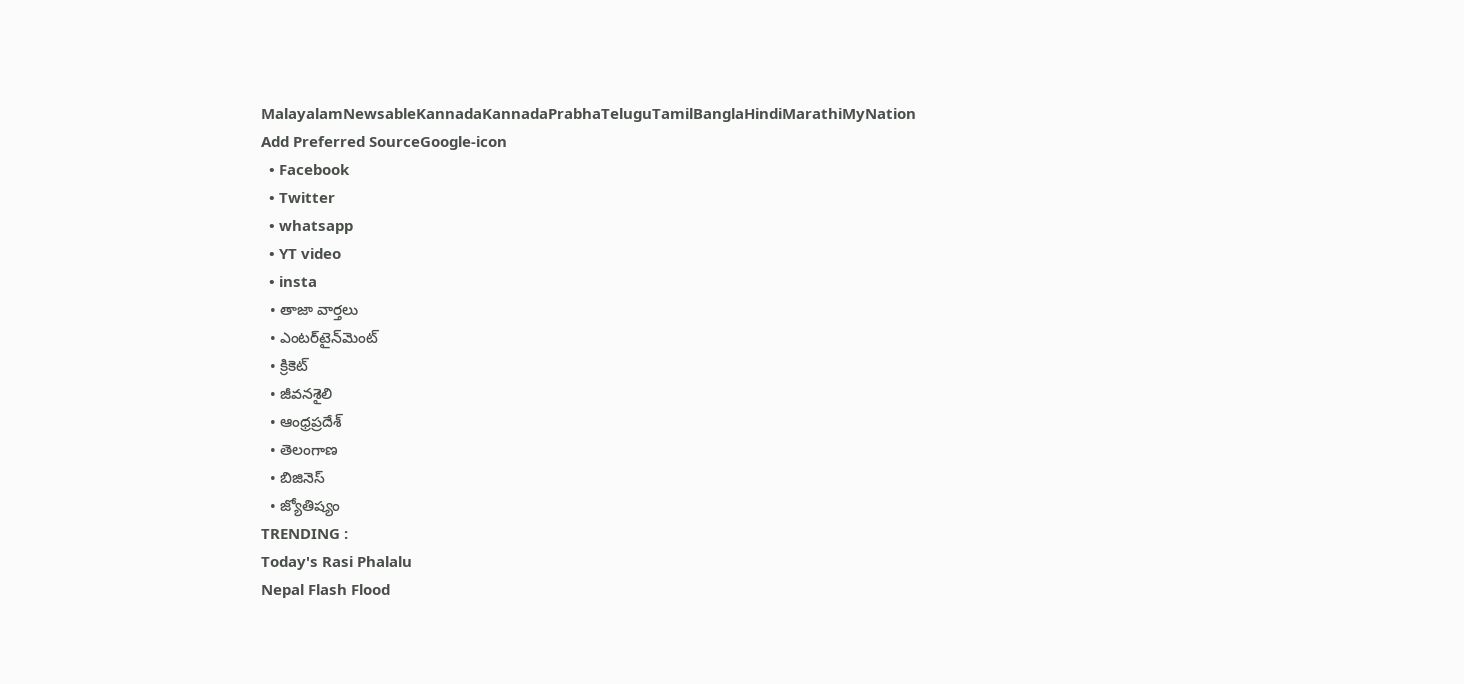MalayalamNewsableKannadaKannadaPrabhaTeluguTamilBanglaHindiMarathiMyNation
Add Preferred SourceGoogle-icon
  • Facebook
  • Twitter
  • whatsapp
  • YT video
  • insta
  • తాజా వార్తలు
  • ఎంటర్‌టైన్‌మెంట్
  • క్రికెట్
  • జీవనశైలి
  • ఆంధ్రప్రదేశ్
  • తెలంగాణ
  • బిజినెస్
  • జ్యోతిష్యం
TRENDING :
Today's Rasi Phalalu
Nepal Flash Flood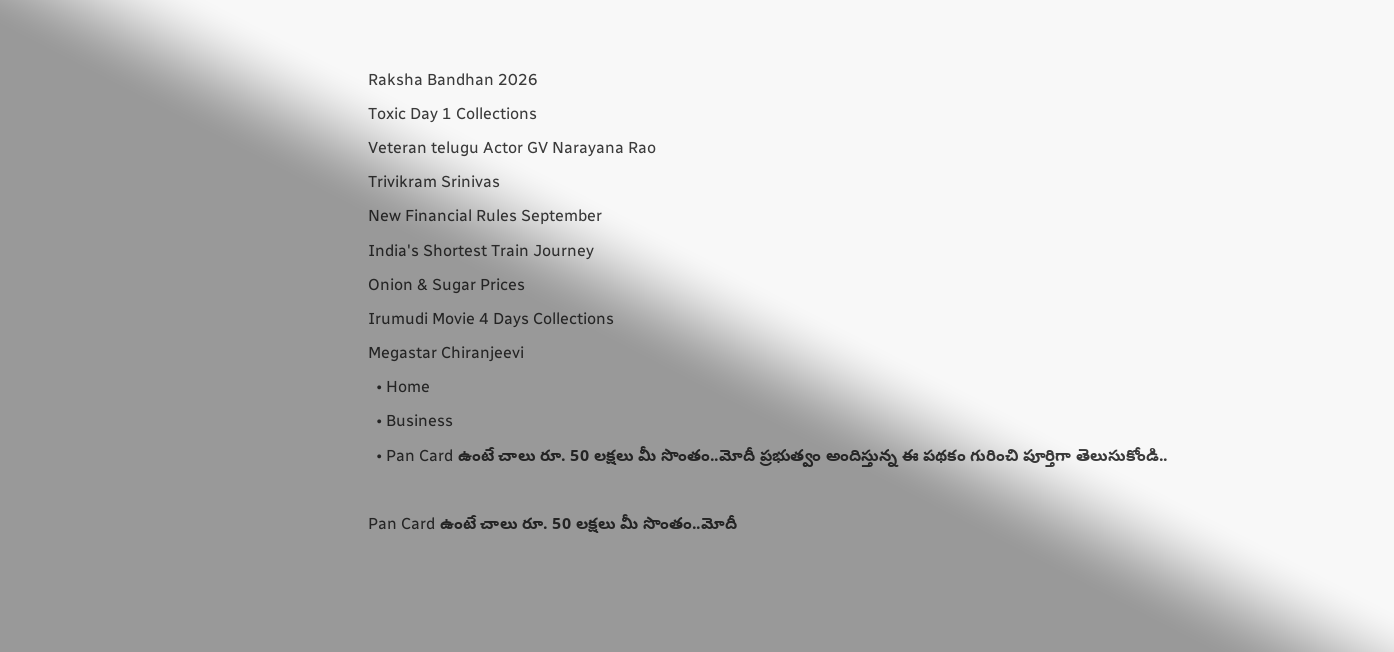Raksha Bandhan 2026
Toxic Day 1 Collections
Veteran telugu Actor GV Narayana Rao
Trivikram Srinivas
New Financial Rules September
India's Shortest Train Journey
Onion & Sugar Prices
Irumudi Movie 4 Days Collections
Megastar Chiranjeevi
  • Home
  • Business
  • Pan Card ఉంటే చాలు రూ. 50 లక్షలు మీ సొంతం..మోదీ ప్రభుత్వం అందిస్తున్న ఈ పథకం గురించి పూర్తిగా తెలుసుకోండి..

Pan Card ఉంటే చాలు రూ. 50 లక్షలు మీ సొంతం..మోదీ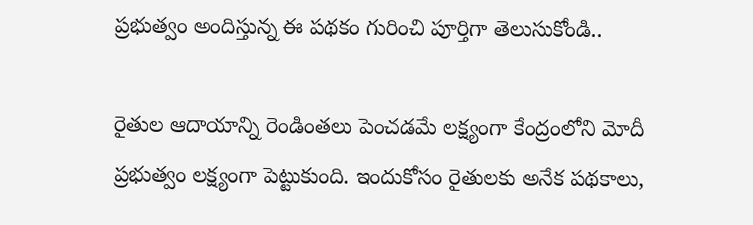ప్రభుత్వం అందిస్తున్న ఈ పథకం గురించి పూర్తిగా తెలుసుకోండి..

రైతుల ఆదాయాన్ని రెండింతలు పెంచడమే లక్ష్యంగా కేంద్రంలోని మోదీ ప్రభుత్వం లక్ష్యంగా పెట్టుకుంది. ఇందుకోసం రైతులకు అనేక పథకాలు,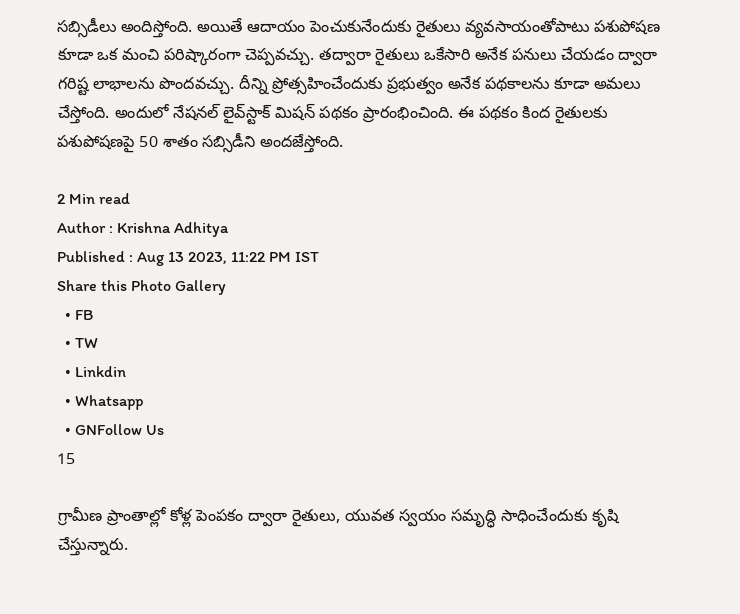సబ్సిడీలు అందిస్తోంది. అయితే ఆదాయం పెంచుకునేందుకు రైతులు వ్యవసాయంతోపాటు పశుపోషణ కూడా ఒక మంచి పరిష్కారంగా చెప్పవచ్చు. తద్వారా రైతులు ఒకేసారి అనేక పనులు చేయడం ద్వారా గరిష్ట లాభాలను పొందవచ్చు. దీన్ని ప్రోత్సహించేందుకు ప్రభుత్వం అనేక పథకాలను కూడా అమలు చేస్తోంది. అందులో నేషనల్ లైవ్‌స్టాక్ మిషన్ పథకం ప్రారంభించింది. ఈ పథకం కింద రైతులకు పశుపోషణపై 50 శాతం సబ్సిడీని అందజేస్తోంది.

2 Min read
Author : Krishna Adhitya
Published : Aug 13 2023, 11:22 PM IST
Share this Photo Gallery
  • FB
  • TW
  • Linkdin
  • Whatsapp
  • GNFollow Us
15

గ్రామీణ ప్రాంతాల్లో కోళ్ల పెంపకం ద్వారా రైతులు, యువత స్వయం సమృద్ధి సాధించేందుకు కృషి చేస్తున్నారు.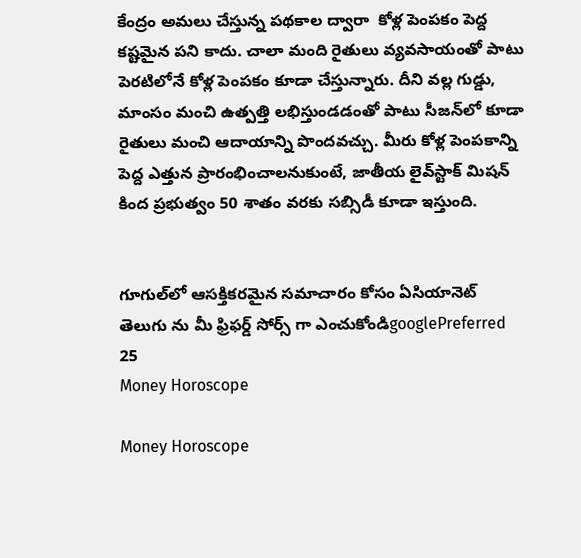కేంద్రం అమలు చేస్తున్న పథకాల ద్వారా  కోళ్ల పెంపకం పెద్ద కష్టమైన పని కాదు. చాలా మంది రైతులు వ్యవసాయంతో పాటు పెరటిలోనే కోళ్ల పెంపకం కూడా చేస్తున్నారు. దీని వల్ల గుడ్డు, మాంసం మంచి ఉత్పత్తి లభిస్తుండడంతో పాటు సీజన్‌లో కూడా రైతులు మంచి ఆదాయాన్ని పొందవచ్చు. మీరు కోళ్ల పెంపకాన్ని పెద్ద ఎత్తున ప్రారంభించాలనుకుంటే, జాతీయ లైవ్‌స్టాక్ మిషన్ కింద ప్రభుత్వం 50 శాతం వరకు సబ్సిడీ కూడా ఇస్తుంది.


గూగుల్‌లో ఆసక్తికరమైన సమాచారం కోసం ఏసియానెట్ తెలుగు ను మీ ఫ్రిఫర్డ్ సోర్స్ గా ఎంచుకోండిgooglePreferred
25
Money Horoscope

Money Horoscope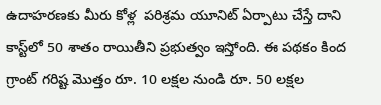ఉదాహరణకు మీరు కోళ్ల  పరిశ్రమ యూనిట్ ఏర్పాటు చేస్తే దాని కాస్ట్‌లో 50 శాతం రాయితీని ప్రభుత్వం ఇస్తోంది. ఈ పథకం కింద గ్రాంట్ గరిష్ట మొత్తం రూ. 10 లక్షల నుండి రూ. 50 లక్షల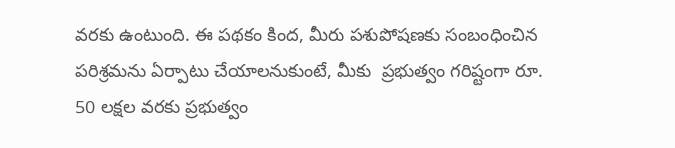వరకు ఉంటుంది. ఈ పథకం కింద, మీరు పశుపోషణకు సంబంధించిన పరిశ్రమను ఏర్పాటు చేయాలనుకుంటే, మీకు  ప్రభుత్వం గరిష్టంగా రూ. 50 లక్షల వరకు ప్రభుత్వం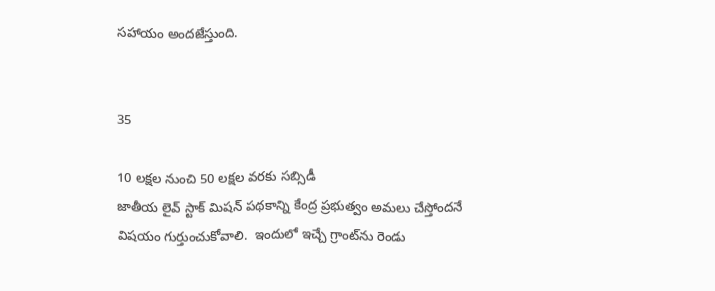సహాయం అందజేస్తుంది.


35

10 లక్షల నుంచి 50 లక్షల వరకు సబ్సిడీ
జాతీయ లైవ్ స్టాక్ మిషన్ పథకాన్ని కేంద్ర ప్రభుత్వం అమలు చేస్తోందనే విషయం గుర్తుంచుకోవాలి.  ఇందులో ఇచ్చే గ్రాంట్‌ను రెండు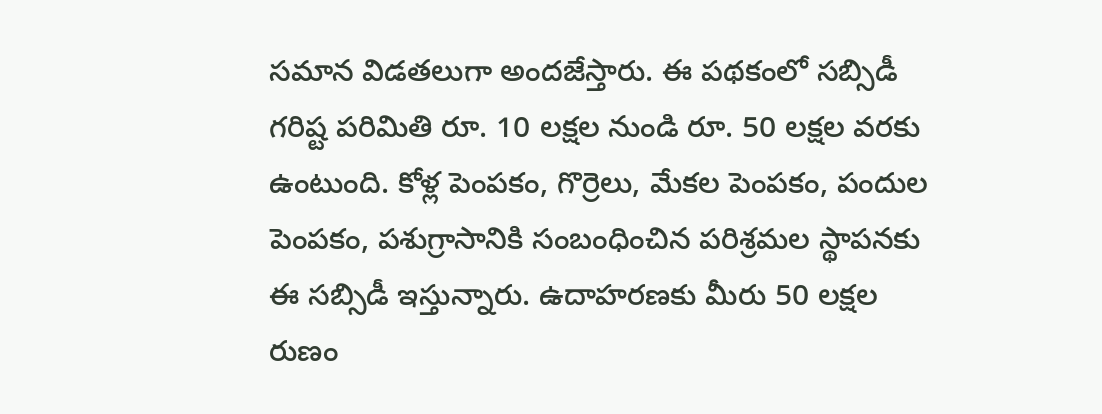సమాన విడతలుగా అందజేస్తారు. ఈ పథకంలో సబ్సిడీ గరిష్ట పరిమితి రూ. 10 లక్షల నుండి రూ. 50 లక్షల వరకు ఉంటుంది. కోళ్ల పెంపకం, గొర్రెలు, మేకల పెంపకం, పందుల పెంపకం, పశుగ్రాసానికి సంబంధించిన పరిశ్రమల స్థాపనకు ఈ సబ్సిడీ ఇస్తున్నారు. ఉదాహరణకు మీరు 50 లక్షల రుణం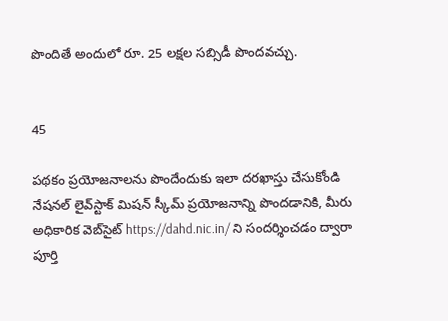పొందితే అందులో రూ. 25 లక్షల సబ్సిడీ పొందవచ్చు.


45

పథకం ప్రయోజనాలను పొందేందుకు ఇలా దరఖాస్తు చేసుకోండి
నేషనల్ లైవ్‌స్టాక్ మిషన్ స్కీమ్ ప్రయోజనాన్ని పొందడానికి, మీరు అధికారిక వెబ్‌సైట్ https://dahd.nic.in/ ని సందర్శించడం ద్వారా పూర్తి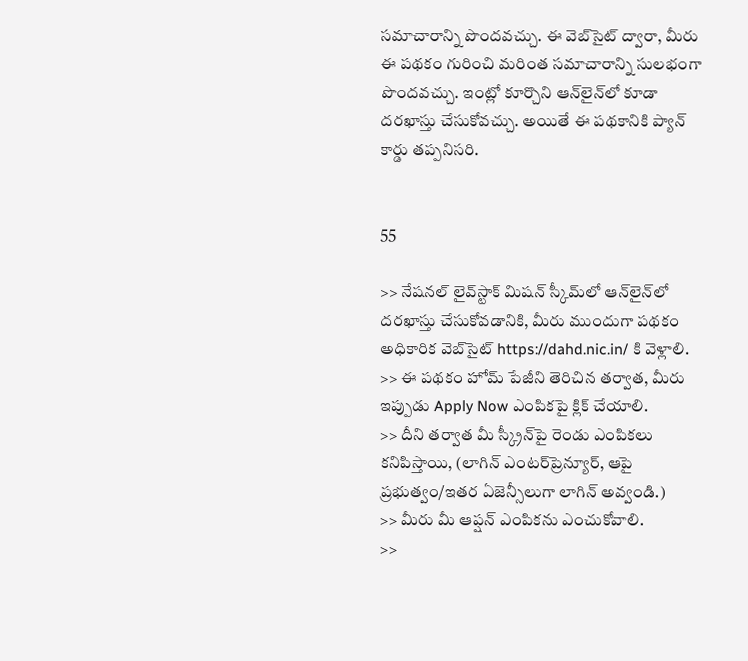సమాచారాన్ని పొందవచ్చు. ఈ వెబ్‌సైట్ ద్వారా, మీరు ఈ పథకం గురించి మరింత సమాచారాన్ని సులభంగా పొందవచ్చు. ఇంట్లో కూర్చొని ఆన్‌లైన్‌లో కూడా దరఖాస్తు చేసుకోవచ్చు. అయితే ఈ పథకానికి ప్యాన్ కార్డు తప్పనిసరి.


55

>> నేషనల్ లైవ్‌స్టాక్ మిషన్ స్కీమ్‌లో ఆన్‌లైన్‌లో దరఖాస్తు చేసుకోవడానికి, మీరు ముందుగా పథకం అధికారిక వెబ్‌సైట్ https://dahd.nic.in/ కి వెళ్లాలి.
>> ఈ పథకం హోమ్ పేజీని తెరిచిన తర్వాత, మీరు ఇప్పుడు Apply Now ఎంపికపై క్లిక్ చేయాలి.
>> దీని తర్వాత మీ స్క్రీన్‌పై రెండు ఎంపికలు కనిపిస్తాయి, (లాగిన్ ఎంటర్‌ప్రెన్యూర్, ఆపై ప్రభుత్వం/ఇతర ఏజెన్సీలుగా లాగిన్ అవ్వండి.)
>> మీరు మీ ఆప్షన్ ఎంపికను ఎంచుకోవాలి.
>>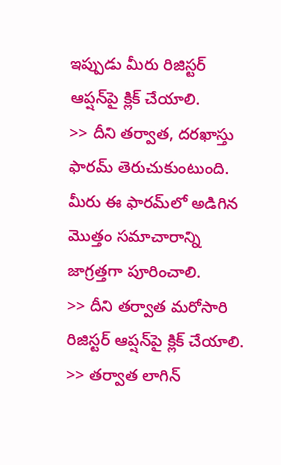ఇప్పుడు మీరు రిజిస్టర్ ఆప్షన్‌పై క్లిక్ చేయాలి.
>> దీని తర్వాత, దరఖాస్తు ఫారమ్ తెరుచుకుంటుంది. మీరు ఈ ఫారమ్‌లో అడిగిన మొత్తం సమాచారాన్ని జాగ్రత్తగా పూరించాలి.
>> దీని తర్వాత మరోసారి రిజిస్టర్ ఆప్షన్‌పై క్లిక్ చేయాలి.
>> తర్వాత లాగిన్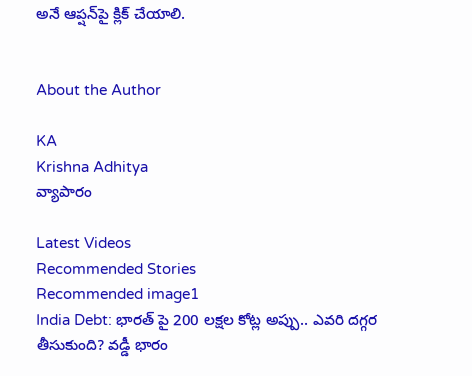అనే ఆప్షన్‌పై క్లిక్ చేయాలి.


About the Author

KA
Krishna Adhitya
వ్యాపారం

Latest Videos
Recommended Stories
Recommended image1
India Debt: భారత్ పై 200 లక్షల కోట్ల అప్పు.. ఎవరి దగ్గర తీసుకుంది? వడ్డీ భారం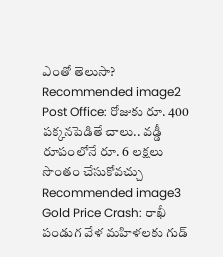ఎంతో తెలుసా?
Recommended image2
Post Office: రోజుకు రూ. 400 ప‌క్క‌న‌పెడితే చాలు.. వ‌డ్డీ రూపంలోనే రూ. 6 ల‌క్ష‌లు సొంతం చేసుకోవ‌చ్చు
Recommended image3
Gold Price Crash: రాఖీ పండుగ వేళ మహిళలకు గుడ్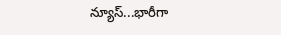న్యూస్...భారీగా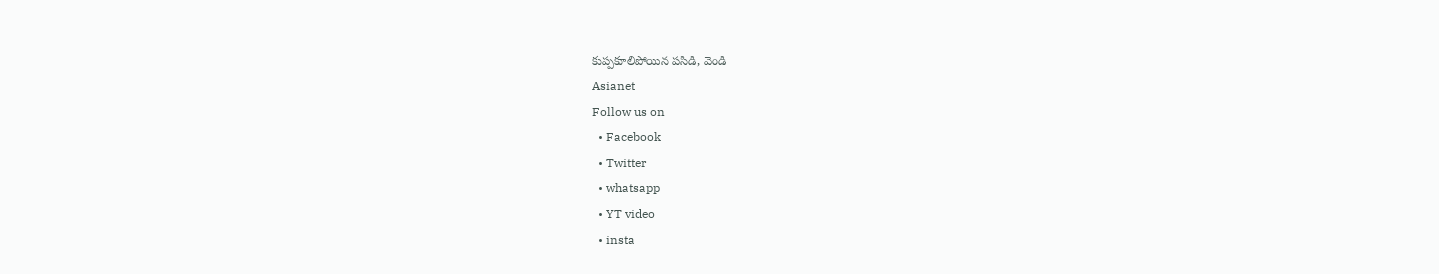కుప్పకూలిపోయిన పసిడి, వెండి
Asianet
Follow us on
  • Facebook
  • Twitter
  • whatsapp
  • YT video
  • insta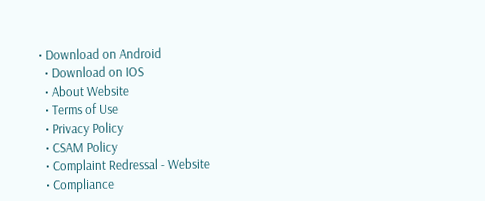• Download on Android
  • Download on IOS
  • About Website
  • Terms of Use
  • Privacy Policy
  • CSAM Policy
  • Complaint Redressal - Website
  • Compliance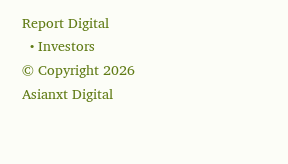Report Digital
  • Investors
© Copyright 2026 Asianxt Digital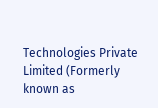Technologies Private Limited (Formerly known as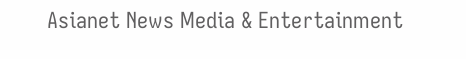Asianet News Media & Entertainment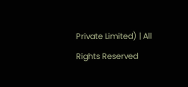Private Limited) | All Rights Reserved